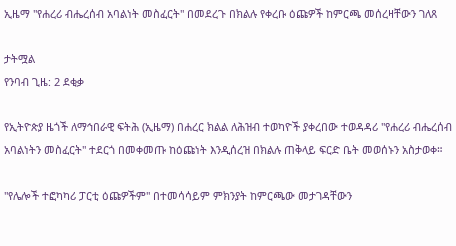ኢዜማ "የሐረሪ ብሔረሰብ አባልነት መስፈርት" በመደረጉ በክልሉ የቀረቡ ዕጩዎች ከምርጫ መሰረዛቸውን ገለጸ

ታትሟል
የንባብ ጊዜ: 2 ደቂቃ

የኢትዮጵያ ዜጎች ለማኅበራዊ ፍትሕ (ኢዜማ) በሐረር ክልል ለሕዝብ ተወካዮች ያቀረበው ተወዳዳሪ "የሐረሪ ብሔረሰብ አባልነትን መስፈርት" ተደርጎ በመቀመጡ ከዕጩነት እንዲሰረዝ በክልሉ ጠቅላይ ፍርድ ቤት መወሰኑን አስታወቀ።

"የሌሎች ተፎካካሪ ፓርቲ ዕጩዎችም" በተመሳሳይም ምክንያት ከምርጫው መታገዳቸውን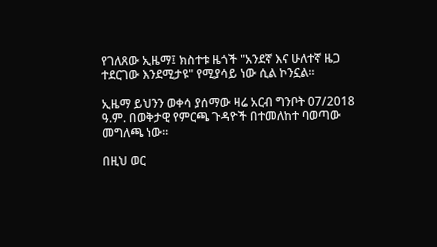የገለጸው ኢዜማ፤ ክስተቱ ዜጎች "አንደኛ እና ሁለተኛ ዜጋ ተደርገው እንደሚታዩ" የሚያሳይ ነው ሲል ኮንኗል።

ኢዜማ ይህንን ወቀሳ ያሰማው ዛሬ አርብ ግንቦት 07/2018 ዓ.ም. በወቅታዊ የምርጫ ጉዳዮች በተመለከተ ባወጣው መግለጫ ነው።

በዚህ ወር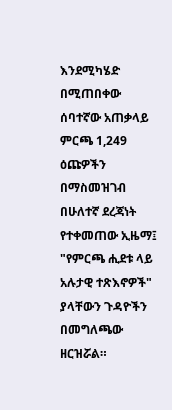እንደሚካሄድ በሚጠበቀው ሰባተኛው አጠቃላይ ምርጫ 1,249 ዕጩዎችን በማስመዝገብ በሁለተኛ ደረጃነት የተቀመጠው ኢዜማ፤ "የምርጫ ሒደቱ ላይ አሉታዊ ተጽእኖዎች" ያላቸውን ጉዳዮችን በመግለጫው ዘርዝሯል።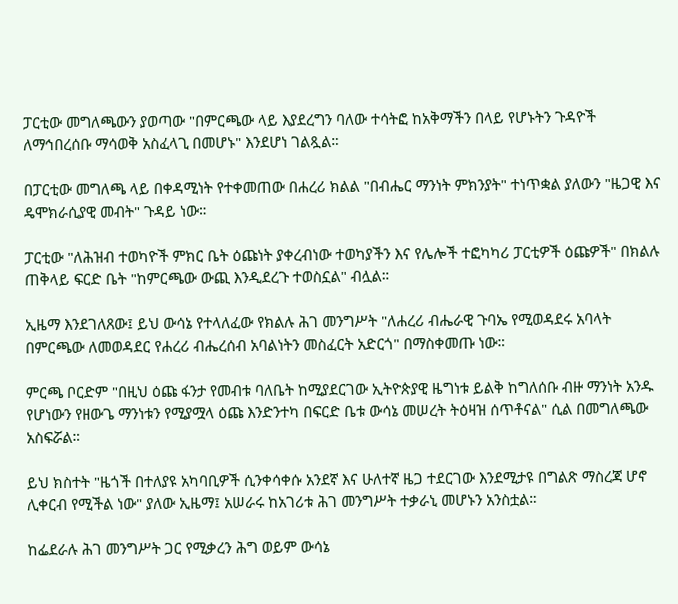ፓርቲው መግለጫውን ያወጣው "በምርጫው ላይ እያደረግን ባለው ተሳትፎ ከአቅማችን በላይ የሆኑትን ጉዳዮች ለማኅበረሰቡ ማሳወቅ አስፈላጊ በመሆኑ" እንደሆነ ገልጿል።

በፓርቲው መግለጫ ላይ በቀዳሚነት የተቀመጠው በሐረሪ ክልል "በብሔር ማንነት ምክንያት" ተነጥቋል ያለውን "ዜጋዊ እና ዴሞክራሲያዊ መብት" ጉዳይ ነው።

ፓርቲው "ለሕዝብ ተወካዮች ምክር ቤት ዕጩነት ያቀረብነው ተወካያችን እና የሌሎች ተፎካካሪ ፓርቲዎች ዕጩዎች" በክልሉ ጠቅላይ ፍርድ ቤት "ከምርጫው ውጪ እንዲደረጉ ተወስኗል" ብሏል።

ኢዜማ እንደገለጸው፤ ይህ ውሳኔ የተላለፈው የክልሉ ሕገ መንግሥት "ለሐረሪ ብሔራዊ ጉባኤ የሚወዳደሩ አባላት በምርጫው ለመወዳደር የሐረሪ ብሔረሰብ አባልነትን መስፈርት አድርጎ" በማስቀመጡ ነው።

ምርጫ ቦርድም "በዚህ ዕጩ ፋንታ የመብቱ ባለቤት ከሚያደርገው ኢትዮጵያዊ ዜግነቱ ይልቅ ከግለሰቡ ብዙ ማንነት አንዱ የሆነውን የዘውጌ ማንነቱን የሚያሟላ ዕጩ እንድንተካ በፍርድ ቤቱ ውሳኔ መሠረት ትዕዛዝ ሰጥቶናል" ሲል በመግለጫው አስፍሯል።

ይህ ክስተት "ዜጎች በተለያዩ አካባቢዎች ሲንቀሳቀሱ አንደኛ እና ሁለተኛ ዜጋ ተደርገው እንደሚታዩ በግልጽ ማስረጃ ሆኖ ሊቀርብ የሚችል ነው" ያለው ኢዜማ፤ አሠራሩ ከአገሪቱ ሕገ መንግሥት ተቃራኒ መሆኑን አንስቷል።

ከፌደራሉ ሕገ መንግሥት ጋር የሚቃረን ሕግ ወይም ውሳኔ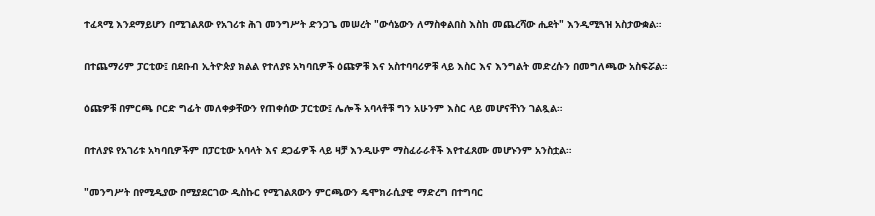ተፈጻሚ እንደማይሆን በሚገልጸው የአገሪቱ ሕገ መንግሥት ድንጋጌ መሠረት "ውሳኔውን ለማስቀልበስ እስከ መጨረሻው ሒደት" እንዲሚጓዝ አስታውቋል።

በተጨማሪም ፓርቲው፤ በደቡብ ኢትዮጵያ ክልል የተለያዩ አካባቢዎች ዕጩዎቹ እና አስተባባሪዎቹ ላይ እስር እና እንግልት መድረሱን በመግለጫው አስፍሯል።

ዕጩዎቹ በምርጫ ቦርድ ግፊት መለቀቃቸውን የጠቀሰው ፓርቲው፤ ሌሎች አባላቶቹ ግን አሁንም እስር ላይ መሆናቸነን ገልጿል።

በተለያዩ የአገሪቱ አካባቢዎችም በፓርቲው አባላት እና ደጋፊዎች ላይ ዛቻ እንዲሁም ማስፈራራቶች እየተፈጸሙ መሆኑንም አንስቷል።

"መንግሥት በየሚዲያው በሚያደርገው ዲስኩር የሚገልጸውን ምርጫውን ዴሞክራሲያዊ ማድረግ በተግባር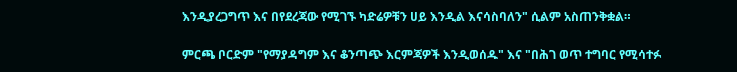እንዲያረጋግጥ እና በየደረጃው የሚገኙ ካድሬዎቹን ሀይ እንዲል እናሳስባለን" ሲልም አስጠንቅቋል።

ምርጫ ቦርድም "የማያዳግም እና ቆንጣጭ እርምጃዎች እንዲወሰዱ" እና "በሕገ ወጥ ተግባር የሚሳተፉ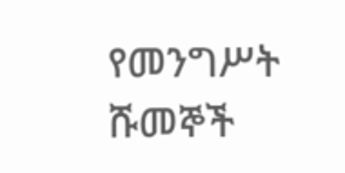የመንግሥት ሹመኞች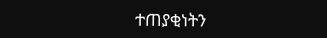ተጠያቂነትን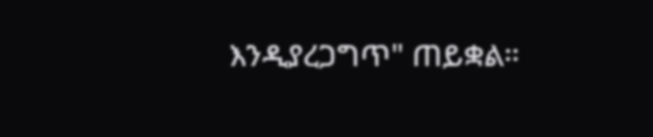እንዲያረጋግጥ" ጠይቋል።